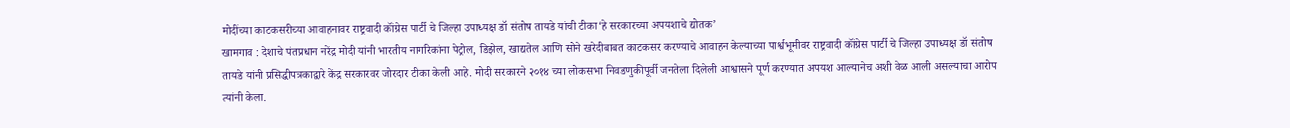मोदींच्या काटकसरीच्या आवाहनावर राष्ट्रवादी कॉंग्रेस पार्टी चे जिल्हा उपाध्यक्ष डॉ संतोष तायडे यांची टीका‘हे सरकारच्या अपयशाचे द्योतक’
खामगाव : देशाचे पंतप्रधान नरेंद्र मोदी यांनी भारतीय नागरिकांना पेट्रोल, डिझेल, खाद्यतेल आणि सोने खरेदीबाबत काटकसर करण्याचे आवाहन केल्याच्या पार्श्वभूमीवर राष्ट्रवादी कॉंग्रेस पार्टी चे जिल्हा उपाध्यक्ष डॉ संतोष तायडे यांनी प्रसिद्धीपत्रकाद्वारे केंद्र सरकारवर जोरदार टीका केली आहे. मोदी सरकारने २०१४ च्या लोकसभा निवडणुकीपूर्वी जनतेला दिलेली आश्वासने पूर्ण करण्यात अपयश आल्यानेच अशी वेळ आली असल्याचा आरोप त्यांनी केला.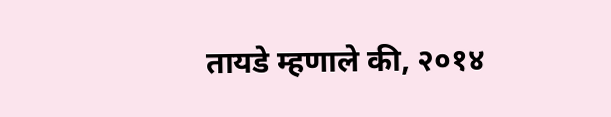तायडे म्हणाले की, २०१४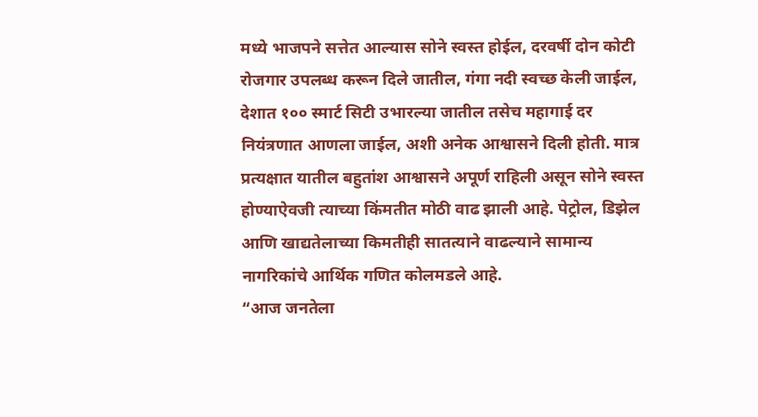मध्ये भाजपने सत्तेत आल्यास सोने स्वस्त होईल, दरवर्षी दोन कोटी रोजगार उपलब्ध करून दिले जातील, गंगा नदी स्वच्छ केली जाईल, देशात १०० स्मार्ट सिटी उभारल्या जातील तसेच महागाई दर नियंत्रणात आणला जाईल, अशी अनेक आश्वासने दिली होती. मात्र प्रत्यक्षात यातील बहुतांश आश्वासने अपूर्ण राहिली असून सोने स्वस्त होण्याऐवजी त्याच्या किंमतीत मोठी वाढ झाली आहे. पेट्रोल, डिझेल आणि खाद्यतेलाच्या किमतीही सातत्याने वाढल्याने सामान्य नागरिकांचे आर्थिक गणित कोलमडले आहे.
“आज जनतेला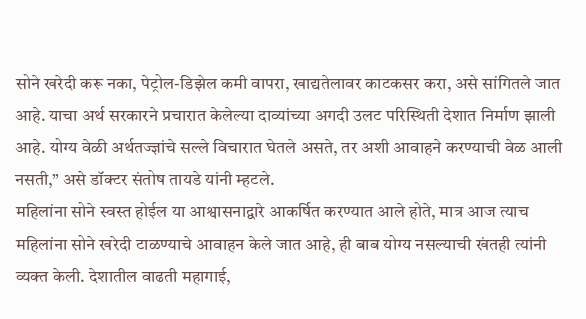सोने खरेदी करू नका, पेट्रोल-डिझेल कमी वापरा, खाद्यतेलावर काटकसर करा, असे सांगितले जात आहे. याचा अर्थ सरकारने प्रचारात केलेल्या दाव्यांच्या अगदी उलट परिस्थिती देशात निर्माण झाली आहे. योग्य वेळी अर्थतज्ज्ञांचे सल्ले विचारात घेतले असते, तर अशी आवाहने करण्याची वेळ आली नसती,” असे डॉक्टर संतोष तायडे यांनी म्हटले.
महिलांना सोने स्वस्त होईल या आश्वासनाद्वारे आकर्षित करण्यात आले होते, मात्र आज त्याच महिलांना सोने खरेदी टाळण्याचे आवाहन केले जात आहे, ही बाब योग्य नसल्याची खंतही त्यांनी व्यक्त केली. देशातील वाढती महागाई,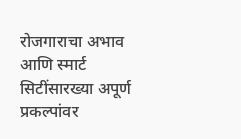रोजगाराचा अभाव आणि स्मार्ट सिटींसारख्या अपूर्ण प्रकल्पांवर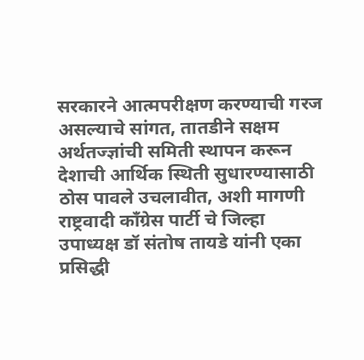सरकारने आत्मपरीक्षण करण्याची गरज असल्याचे सांगत, तातडीने सक्षम अर्थतज्ज्ञांची समिती स्थापन करून देशाची आर्थिक स्थिती सुधारण्यासाठी ठोस पावले उचलावीत, अशी मागणी राष्ट्रवादी कॉंग्रेस पार्टी चे जिल्हा उपाध्यक्ष डॉ संतोष तायडे यांनी एका प्रसिद्धी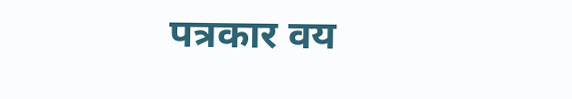पत्रकार वय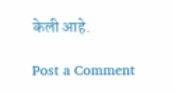केली आहे.

Post a Comment